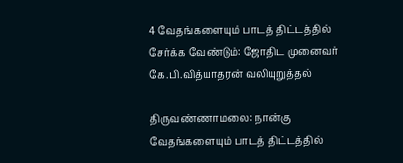4 வேதங்களையும் பாடத் திட்டத்தில் சேர்க்க வேண்டும்: ஜோதிட முனைவர் கே.பி.வித்யாதரன் வலியுறுத்தல்

திருவண்ணாமலை: நான்கு வேதங்களையும் பாடத் திட்டத்தில்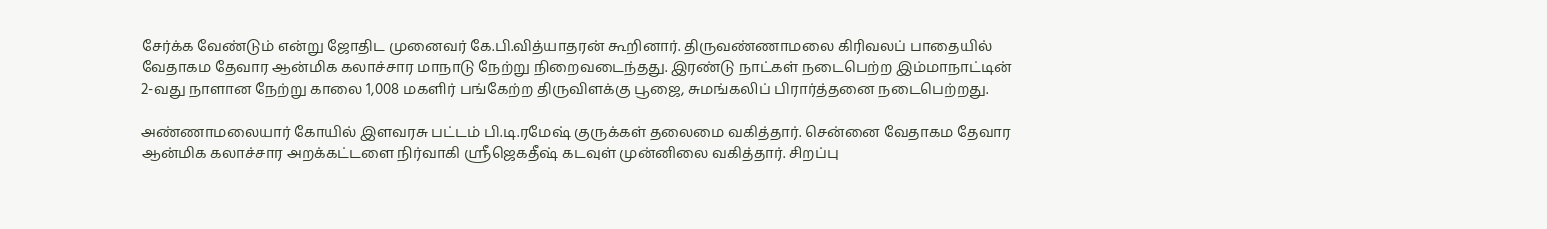சேர்க்க வேண்டும் என்று ஜோதிட முனைவர் கே.பி.வித்யாதரன் கூறினார். திருவண்ணாமலை கிரிவலப் பாதையில் வேதாகம தேவார ஆன்மிக கலாச்சார மாநாடு நேற்று நிறைவடைந்தது. இரண்டு நாட்கள் நடைபெற்ற இம்மாநாட்டின் 2-வது நாளான நேற்று காலை 1,008 மகளிர் பங்கேற்ற திருவிளக்கு பூஜை, சுமங்கலிப் பிரார்த்தனை நடைபெற்றது.

அண்ணாமலையார் கோயில் இளவரசு பட்டம் பி.டி.ரமேஷ் குருக்கள் தலைமை வகித்தார். சென்னை வேதாகம தேவார ஆன்மிக கலாச்சார அறக்கட்டளை நிர்வாகி ஸ்ரீஜெகதீஷ் கடவுள் முன்னிலை வகித்தார். சிறப்பு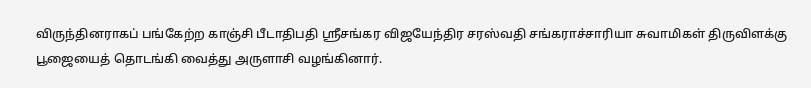விருந்தினராகப் பங்கேற்ற காஞ்சி பீடாதிபதி ஸ்ரீசங்கர விஜயேந்திர சரஸ்வதி சங்கராச்சாரியா சுவாமிகள் திருவிளக்கு பூஜையைத் தொடங்கி வைத்து அருளாசி வழங்கினார்.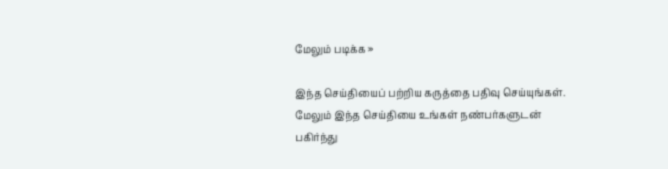மேலும் படிக்க »

இந்த செய்தியைப் பற்றிய கருத்தை பதிவு செய்யுங்கள். மேலும் இந்த செய்தியை உங்கள் நண்பர்களுடன் பகிர்ந்து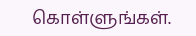கொள்ளுங்கள்.